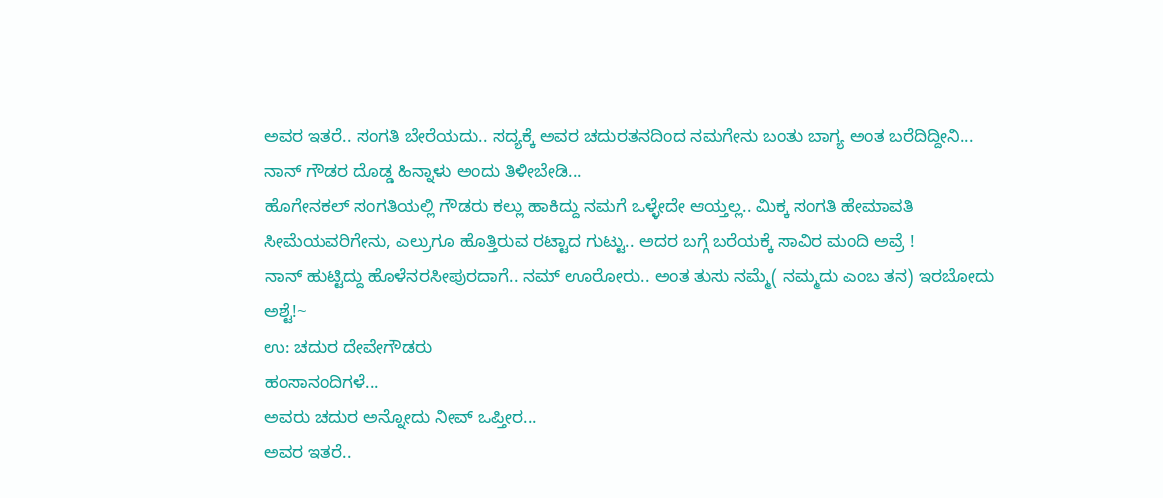ಅವರ ಇತರೆ.. ಸಂಗತಿ ಬೇರೆಯದು.. ಸದ್ಯಕ್ಕೆ ಅವರ ಚದುರತನದಿಂದ ನಮಗೇನು ಬಂತು ಬಾಗ್ಯ ಅಂತ ಬರೆದಿದ್ದೀನಿ...
ನಾನ್ ಗೌಡರ ದೊಡ್ಡ ಹಿನ್ನಾಳು ಅಂದು ತಿಳೀಬೇಡಿ...
ಹೊಗೇನಕಲ್ ಸಂಗತಿಯಲ್ಲಿ ಗೌಡರು ಕಲ್ಲು ಹಾಕಿದ್ದು ನಮಗೆ ಒಳ್ಳೇದೇ ಆಯ್ತಲ್ಲ.. ಮಿಕ್ಕ ಸಂಗತಿ ಹೇಮಾವತಿ ಸೀಮೆಯವರಿಗೇನು, ಎಲ್ರುಗೂ ಹೊತ್ತಿರುವ ರಟ್ಟಾದ ಗುಟ್ಟು.. ಅದರ ಬಗ್ಗೆ ಬರೆಯಕ್ಕೆ ಸಾವಿರ ಮಂದಿ ಅವ್ರೆ !
ನಾನ್ ಹುಟ್ಟಿದ್ದು ಹೊಳೆನರಸೀಪುರದಾಗೆ.. ನಮ್ ಊರೋರು.. ಅಂತ ತುಸು ನಮ್ಮೆ( ನಮ್ಮದು ಎಂಬ ತನ) ಇರಬೋದು ಅಶ್ಟೆ!~
ಉ: ಚದುರ ದೇವೇಗೌಡರು
ಹಂಸಾನಂದಿಗಳೆ...
ಅವರು ಚದುರ ಅನ್ನೋದು ನೀವ್ ಒಪ್ತೀರ...
ಅವರ ಇತರೆ..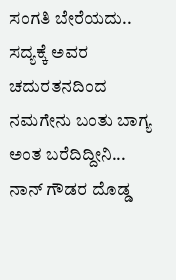ಸಂಗತಿ ಬೇರೆಯದು.. ಸದ್ಯಕ್ಕೆ ಅವರ ಚದುರತನದಿಂದ ನಮಗೇನು ಬಂತು ಬಾಗ್ಯ ಅಂತ ಬರೆದಿದ್ದೀನಿ...
ನಾನ್ ಗೌಡರ ದೊಡ್ಡ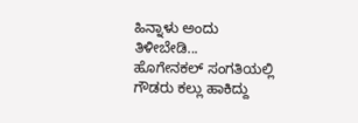ಹಿನ್ನಾಳು ಅಂದು ತಿಳೀಬೇಡಿ...
ಹೊಗೇನಕಲ್ ಸಂಗತಿಯಲ್ಲಿ ಗೌಡರು ಕಲ್ಲು ಹಾಕಿದ್ದು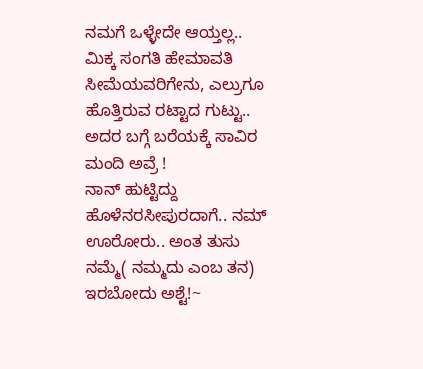ನಮಗೆ ಒಳ್ಳೇದೇ ಆಯ್ತಲ್ಲ.. ಮಿಕ್ಕ ಸಂಗತಿ ಹೇಮಾವತಿ ಸೀಮೆಯವರಿಗೇನು, ಎಲ್ರುಗೂ ಹೊತ್ತಿರುವ ರಟ್ಟಾದ ಗುಟ್ಟು.. ಅದರ ಬಗ್ಗೆ ಬರೆಯಕ್ಕೆ ಸಾವಿರ ಮಂದಿ ಅವ್ರೆ !
ನಾನ್ ಹುಟ್ಟಿದ್ದು ಹೊಳೆನರಸೀಪುರದಾಗೆ.. ನಮ್ ಊರೋರು.. ಅಂತ ತುಸು ನಮ್ಮೆ( ನಮ್ಮದು ಎಂಬ ತನ) ಇರಬೋದು ಅಶ್ಟೆ!~